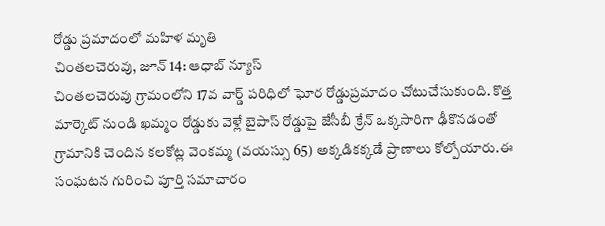రోడ్డు ప్రమాదంలో మహిళ మృతి
చింతలచెరువు, జూన్ 14: ఆధాబ్ న్యూస్
చింతలచెరువు గ్రామంలోని 17వ వార్డ్ పరిధిలో ఘోర రోడ్డుప్రమాదం చోటుచేసుకుంది. కొత్త మార్కెట్ నుండి ఖమ్మం రోడ్డుకు వెళ్లే బైపాస్ రోడ్డుపై జేసీబీ క్రేన్ ఒక్కసారిగా ఢీకొనడంతో గ్రామానికి చెందిన కలకోట్ల వెంకమ్మ (వయస్సు 65) అక్కడికక్కడే ప్రాణాలు కోల్పోయారు.ఈ సంఘటన గురించి పూర్తి సమాచారం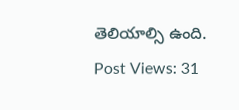తెలియాల్సి ఉంది.
Post Views: 31